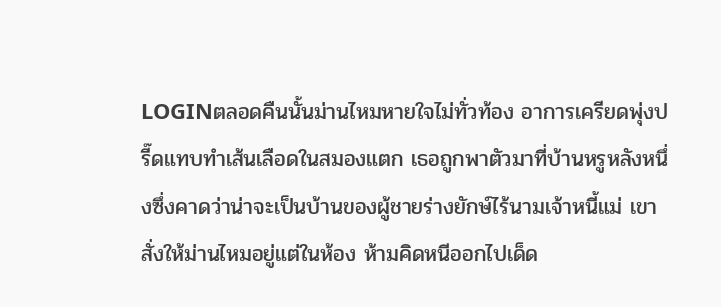LOGINตลอดคืนนั้นม่านไหมหายใจไม่ทั่วท้อง อาการเครียดพุ่งปรี๊ดแทบทำเส้นเลือดในสมองแตก เธอถูกพาตัวมาที่บ้านหรูหลังหนึ่งซึ่งคาดว่าน่าจะเป็นบ้านของผู้ชายร่างยักษ์ไร้นามเจ้าหนี้แม่ เขาสั่งให้ม่านไหมอยู่แต่ในห้อง ห้ามคิดหนีออกไปเด็ด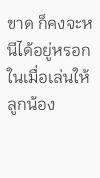ขาด ก็คงจะหนีได้อยู่หรอกในเมื่อเล่นให้ลูกน้อง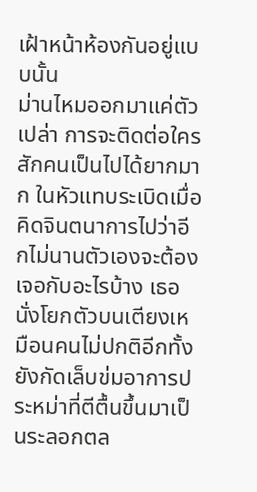เฝ้าหน้าห้องกันอยู่แบบนั้น
ม่านไหมออกมาแค่ตัวเปล่า การจะติดต่อใครสักคนเป็นไปได้ยากมาก ในหัวแทบระเบิดเมื่อคิดจินตนาการไปว่าอีกไม่นานตัวเองจะต้องเจอกับอะไรบ้าง เธอนั่งโยกตัวบนเตียงเหมือนคนไม่ปกติอีกทั้งยังกัดเล็บข่มอาการประหม่าที่ตีตื้นขึ้นมาเป็นระลอกตล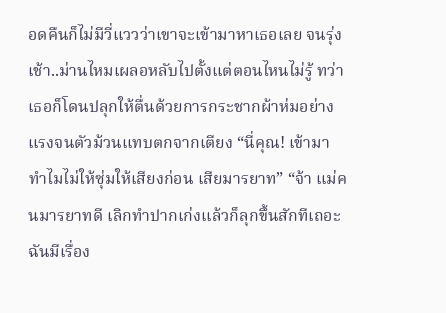อดคืนก็ไม่มีวี่แววว่าเขาจะเข้ามาหาเธอเลย จนรุ่งเช้า..ม่านไหมเผลอหลับไปตั้งแต่ตอนไหนไม่รู้ ทว่าเธอก็โดนปลุกให้ตื่นด้วยการกระชากผ้าห่มอย่างแรงจนตัวม้วนแทบตกจากเตียง “นี่คุณ! เข้ามาทำไมไม่ให้ซุ่มให้เสียงก่อน เสียมารยาท” “จ้า แม่คนมารยาทดี เลิกทำปากเก่งแล้วก็ลุกขึ้นสักทีเถอะ ฉันมีเรื่อง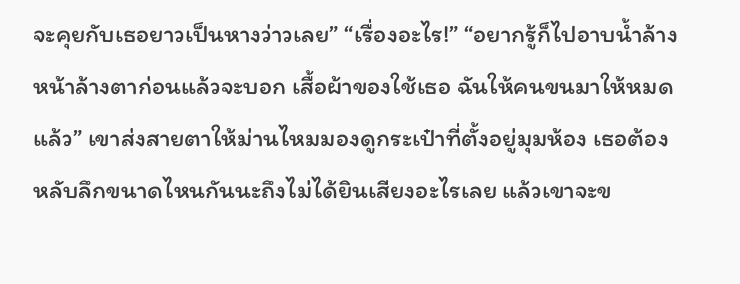จะคุยกับเธอยาวเป็นหางว่าวเลย” “เรื่องอะไร!” “อยากรู้ก็ไปอาบน้ำล้างหน้าล้างตาก่อนแล้วจะบอก เสื้อผ้าของใช้เธอ ฉันให้คนขนมาให้หมดแล้ว” เขาส่งสายตาให้ม่านไหมมองดูกระเป๋าที่ตั้งอยู่มุมห้อง เธอต้องหลับลึกขนาดไหนกันนะถึงไม่ได้ยินเสียงอะไรเลย แล้วเขาจะข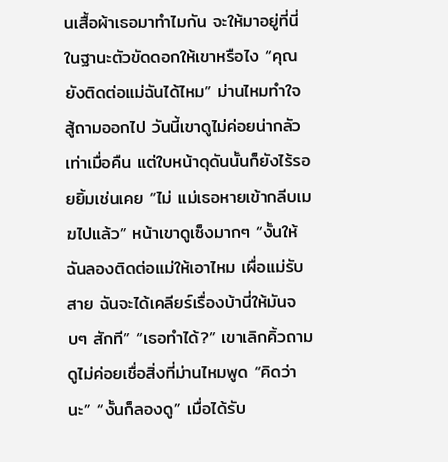นเสื้อผ้าเธอมาทำไมกัน จะให้มาอยู่ที่นี่ในฐานะตัวขัดดอกให้เขาหรือไง “คุณยังติดต่อแม่ฉันได้ไหม” ม่านไหมทำใจสู้ถามออกไป วันนี้เขาดูไม่ค่อยน่ากลัวเท่าเมื่อคืน แต่ใบหน้าดุดันนั้นก็ยังไร้รอยยิ้มเช่นเคย “ไม่ แม่เธอหายเข้ากลีบเมฆไปแล้ว” หน้าเขาดูเซ็งมากๆ “งั้นให้ฉันลองติดต่อแม่ให้เอาไหม เผื่อแม่รับสาย ฉันจะได้เคลียร์เรื่องบ้านี่ให้มันจบๆ สักที” “เธอทำได้?” เขาเลิกคิ้วถาม ดูไม่ค่อยเชื่อสิ่งที่ม่านไหมพูด “คิดว่านะ” “งั้นก็ลองดู” เมื่อได้รับ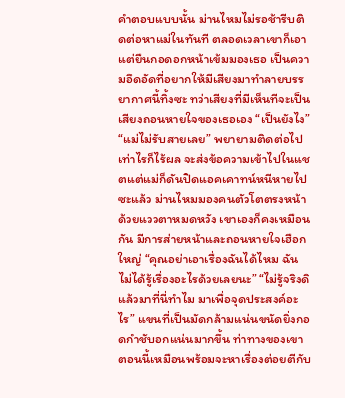คำตอบแบบนั้น ม่านไหมไม่รอช้ารีบติดต่อหาแม่ในทันที ตลอดเวลาเขาก็เอาแต่ยืนกอดอกหน้าเข้มมองเธอ เป็นความอึดอัดที่อยากให้มีเสียงมาทำลายบรรยากาศนี้ทิ้งซะ ทว่าเสียงที่มีเห็นทีจะเป็นเสียงถอนหายใจของเธอเอง “เป็นยังไง” “แม่ไม่รับสายเลย” พยายามติดต่อไปเท่าไรก็ไร้ผล จะส่งข้อความเข้าไปในแชตแต่แม่ก็ดันปิดแอคเคาทน์หนีหายไปซะแล้ว ม่านไหมมองคนตัวโตตรงหน้าด้วยแววตาหมดหวัง เขาเองก็คงเหมือนกัน มีการส่ายหน้าและถอนหายใจเฮือกใหญ่ “คุณอย่าเอาเรื่องฉันได้ไหม ฉันไม่ได้รู้เรื่องอะไรด้วยเลยนะ” “ไม่รู้จริงดิ แล้วมาที่นี่ทำไม มาเพื่อจุดประสงค์อะไร” แขนที่เป็นมัดกล้ามแน่นขนัดยิ่งกอดกำชับอกแน่นมากขึ้น ท่าทางของเขาตอนนี้เหมือนพร้อมจะหาเรื่องต่อยตีกับ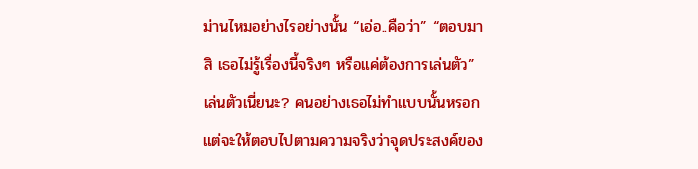ม่านไหมอย่างไรอย่างนั้น “เอ่อ..คือว่า” “ตอบมาสิ เธอไม่รู้เรื่องนี้จริงๆ หรือแค่ต้องการเล่นตัว” เล่นตัวเนี่ยนะ? คนอย่างเธอไม่ทำแบบนั้นหรอก แต่จะให้ตอบไปตามความจริงว่าจุดประสงค์ของ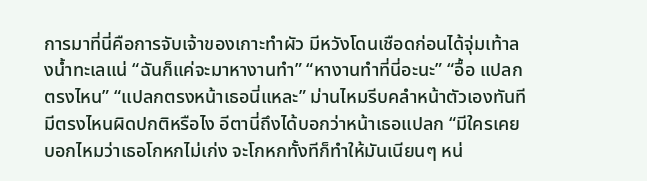การมาที่นี่คือการจับเจ้าของเกาะทำผัว มีหวังโดนเชือดก่อนได้จุ่มเท้าลงน้ำทะเลแน่ “ฉันก็แค่จะมาหางานทำ” “หางานทำที่นี่อะนะ” “อื้อ แปลกตรงไหน” “แปลกตรงหน้าเธอนี่แหละ” ม่านไหมรีบคลำหน้าตัวเองทันที มีตรงไหนผิดปกติหรือไง อีตานี่ถึงได้บอกว่าหน้าเธอแปลก “มีใครเคยบอกไหมว่าเธอโกหกไม่เก่ง จะโกหกทั้งทีก็ทำให้มันเนียนๆ หน่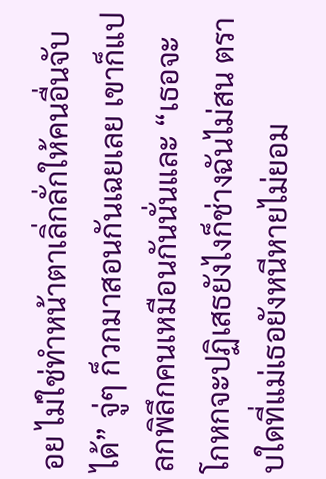อย ไม่ใช่ทำหน้าตาเลิ่กลั่กให้คนอื่นจับได้” จู่ๆ ก็วกมาสอนกันเฉยเลย เขาก็แปลกพิลึกคนเหมือนกันนั่นและ “เธอจะโกหกจะปฏิเสธยังไงก็ช่างฉันไม่สน ตราบใดที่แม่เธอยังหนีหายไม่ยอม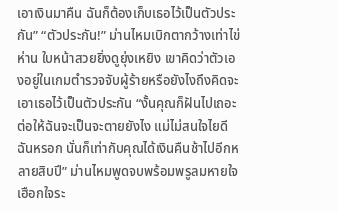เอาเงินมาคืน ฉันก็ต้องเก็บเธอไว้เป็นตัวประกัน” “ตัวประกัน!” ม่านไหมเบิกตากว้างเท่าไข่ห่าน ใบหน้าสวยยิ่งดูยุ่งเหยิง เขาคิดว่าตัวเองอยู่ในเกมตำรวจจับผู้ร้ายหรือยังไงถึงคิดจะเอาเธอไว้เป็นตัวประกัน “งั้นคุณก็ฝันไปเถอะ ต่อให้ฉันจะเป็นจะตายยังไง แม่ไม่สนใจไยดีฉันหรอก นั่นก็เท่ากับคุณได้เงินคืนช้าไปอีกหลายสิบปี” ม่านไหมพูดจบพร้อมพรูลมหายใจเฮือกใจระ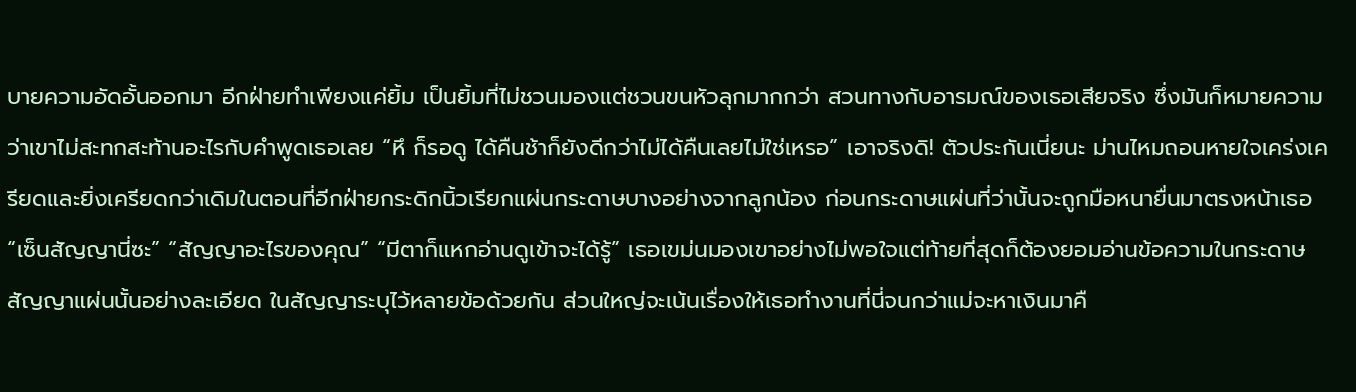บายความอัดอั้นออกมา อีกฝ่ายทำเพียงแค่ยิ้ม เป็นยิ้มที่ไม่ชวนมองแต่ชวนขนหัวลุกมากกว่า สวนทางกับอารมณ์ของเธอเสียจริง ซึ่งมันก็หมายความว่าเขาไม่สะทกสะท้านอะไรกับคำพูดเธอเลย “หึ ก็รอดู ได้คืนช้าก็ยังดีกว่าไม่ได้คืนเลยไม่ใช่เหรอ” เอาจริงดิ! ตัวประกันเนี่ยนะ ม่านไหมถอนหายใจเคร่งเครียดและยิ่งเครียดกว่าเดิมในตอนที่อีกฝ่ายกระดิกนิ้วเรียกแผ่นกระดาษบางอย่างจากลูกน้อง ก่อนกระดาษแผ่นที่ว่านั้นจะถูกมือหนายื่นมาตรงหน้าเธอ “เซ็นสัญญานี่ซะ” “สัญญาอะไรของคุณ” “มีตาก็แหกอ่านดูเข้าจะได้รู้” เธอเขม่นมองเขาอย่างไม่พอใจแต่ท้ายที่สุดก็ต้องยอมอ่านข้อความในกระดาษสัญญาแผ่นนั้นอย่างละเอียด ในสัญญาระบุไว้หลายข้อด้วยกัน ส่วนใหญ่จะเน้นเรื่องให้เธอทำงานที่นี่จนกว่าแม่จะหาเงินมาคื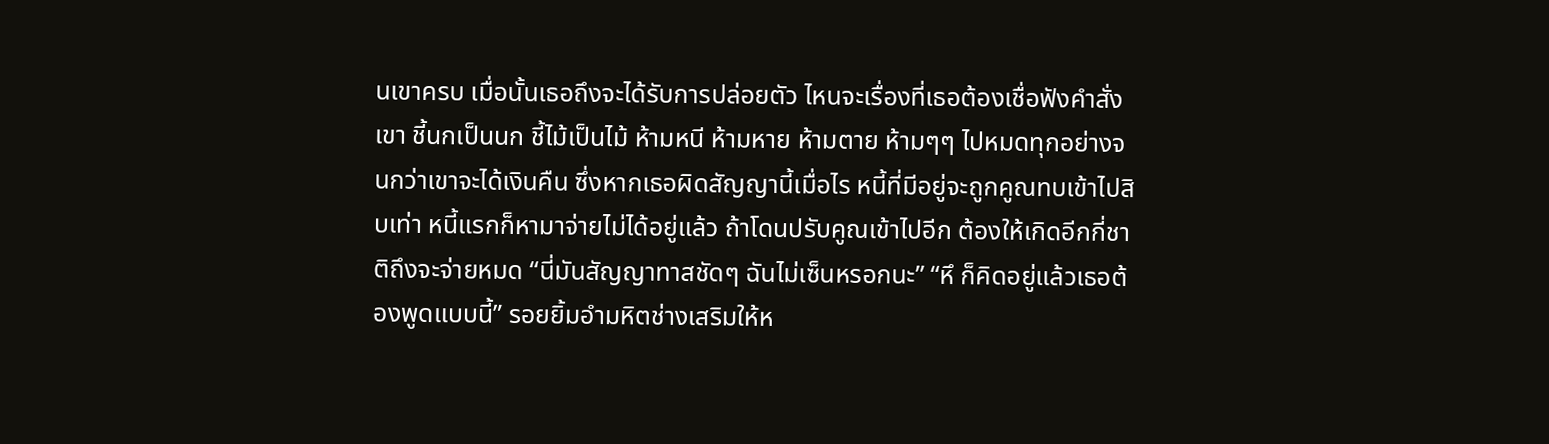นเขาครบ เมื่อนั้นเธอถึงจะได้รับการปล่อยตัว ไหนจะเรื่องที่เธอต้องเชื่อฟังคำสั่งเขา ชี้นกเป็นนก ชี้ไม้เป็นไม้ ห้ามหนี ห้ามหาย ห้ามตาย ห้ามๆๆ ไปหมดทุกอย่างจนกว่าเขาจะได้เงินคืน ซึ่งหากเธอผิดสัญญานี้เมื่อไร หนี้ที่มีอยู่จะถูกคูณทบเข้าไปสิบเท่า หนี้แรกก็หามาจ่ายไม่ได้อยู่แล้ว ถ้าโดนปรับคูณเข้าไปอีก ต้องให้เกิดอีกกี่ชาติถึงจะจ่ายหมด “นี่มันสัญญาทาสชัดๆ ฉันไม่เซ็นหรอกนะ” “หึ ก็คิดอยู่แล้วเธอต้องพูดแบบนี้” รอยยิ้มอำมหิตช่างเสริมให้ห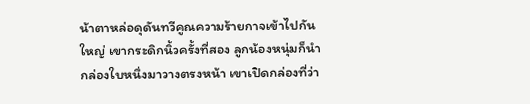น้าตาหล่อดุดันทวีคูณความร้ายกาจเข้าไปกันใหญ่ เขากระดิกนิ้วครั้งที่สอง ลูกน้องหนุ่มก็นำกล่องใบหนึ่งมาวางตรงหน้า เขาเปิดกล่องที่ว่า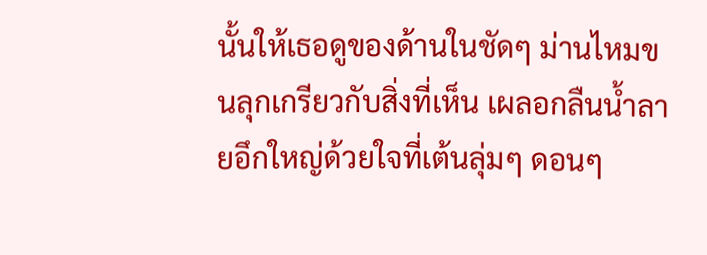นั้นให้เธอดูของด้านในชัดๆ ม่านไหมขนลุกเกรียวกับสิ่งที่เห็น เผลอกลืนน้ำลายอึกใหญ่ด้วยใจที่เต้นลุ่มๆ ดอนๆ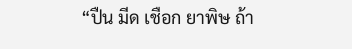“ปืน มีด เชือก ยาพิษ ถ้า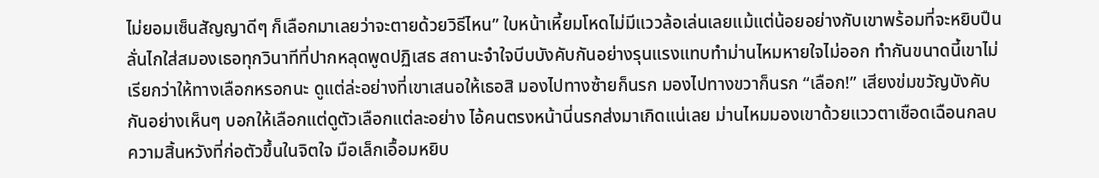ไม่ยอมเซ็นสัญญาดีๆ ก็เลือกมาเลยว่าจะตายด้วยวิธีไหน” ใบหน้าเหี้ยมโหดไม่มีแววล้อเล่นเลยแม้แต่น้อยอย่างกับเขาพร้อมที่จะหยิบปืนลั่นไกใส่สมองเธอทุกวินาทีที่ปากหลุดพูดปฏิเสธ สถานะจำใจบีบบังคับกันอย่างรุนแรงแทบทำม่านไหมหายใจไม่ออก ทำกันขนาดนี้เขาไม่เรียกว่าให้ทางเลือกหรอกนะ ดูแต่ล่ะอย่างที่เขาเสนอให้เธอสิ มองไปทางซ้ายก็นรก มองไปทางขวาก็นรก “เลือก!” เสียงข่มขวัญบังคับกันอย่างเห็นๆ บอกให้เลือกแต่ดูตัวเลือกแต่ละอย่าง ไอ้คนตรงหน้านี่นรกส่งมาเกิดแน่เลย ม่านไหมมองเขาด้วยแววตาเชือดเฉือนกลบความสิ้นหวังที่ก่อตัวขึ้นในจิตใจ มือเล็กเอื้อมหยิบ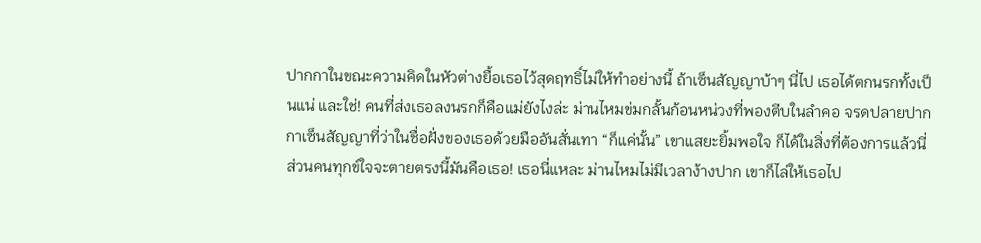ปากกาในขณะความคิดในหัวต่างยื้อเธอไว้สุดฤทธิ์ไม่ให้ทำอย่างนี้ ถ้าเซ็นสัญญาบ้าๆ นี่ไป เธอได้ตกนรกทั้งเป็นแน่ และใช่! คนที่ส่งเธอลงนรกก็คือแม่ยังไงล่ะ ม่านไหมข่มกลั้นก้อนหน่วงที่พองตีบในลำคอ จรดปลายปากกาเซ็นสัญญาที่ว่าในชื่อฝั่งของเธอด้วยมืออันสั่นเทา “ก็แค่นั้น” เขาแสยะยิ้มพอใจ ก็ได้ในสิ่งที่ต้องการแล้วนี่ ส่วนคนทุกข์ใจจะตายตรงนี้มันคือเธอ! เธอนี่แหละ ม่านไหมไม่มีเวลาง้างปาก เขาก็ไล่ให้เธอไป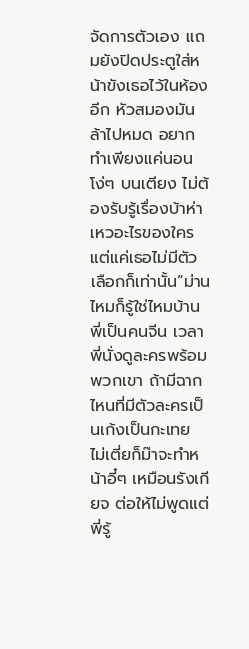จัดการตัวเอง แถมยังปิดประตูใส่หน้าขังเธอไว้ในห้องอีก หัวสมองมันล้าไปหมด อยากทำเพียงแค่นอนโง่ๆ บนเตียง ไม่ต้องรับรู้เรื่องบ้าห่าเหวอะไรของใคร แต่แค่เธอไม่มีตัวเลือกก็เท่านั้น“ม่านไหมก็รู้ใช่ไหมบ้านพี่เป็นคนจีน เวลาพี่นั่งดูละครพร้อมพวกเขา ถ้ามีฉากไหนที่มีตัวละครเป็นเก้งเป็นกะเทย ไม่เตี่ยก็ม๊าจะทำหน้าอี๋ๆ เหมือนรังเกียจ ต่อให้ไม่พูดแต่พี่รู้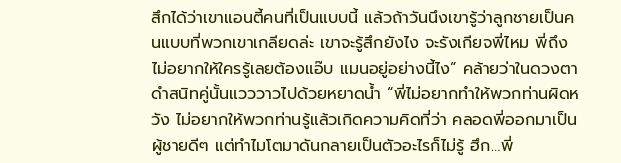สึกได้ว่าเขาแอนตี้คนที่เป็นแบบนี้ แล้วถ้าวันนึงเขารู้ว่าลูกชายเป็นคนแบบที่พวกเขาเกลียดล่ะ เขาจะรู้สึกยังไง จะรังเกียจพี่ไหม พี่ถึงไม่อยากให้ใครรู้เลยต้องแอ๊บ แมนอยู่อย่างนี้ไง” คล้ายว่าในดวงตาดำสนิทคู่นั้นแวววาวไปด้วยหยาดน้ำ “พี่ไม่อยากทำให้พวกท่านผิดหวัง ไม่อยากให้พวกท่านรู้แล้วเกิดความคิดที่ว่า คลอดพี่ออกมาเป็นผู้ชายดีๆ แต่ทำไมโตมาดันกลายเป็นตัวอะไรก็ไม่รู้ ฮึก…พี่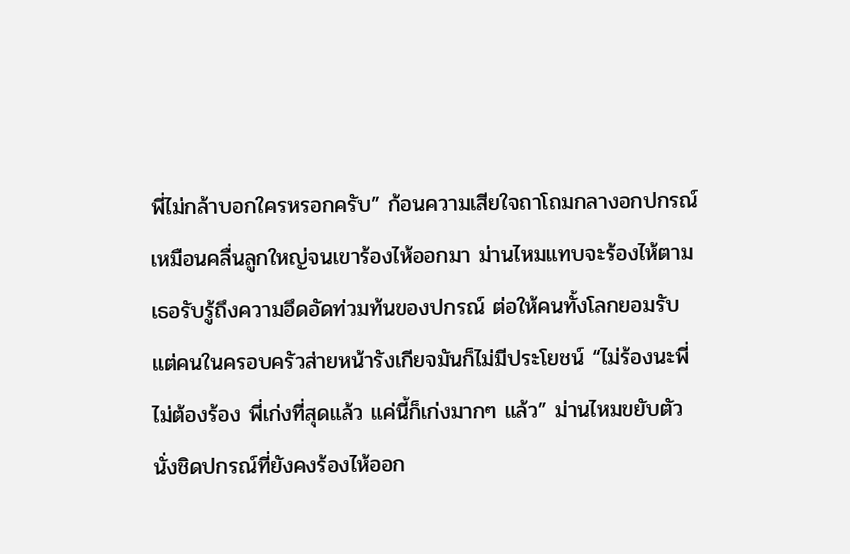พี่ไม่กล้าบอกใครหรอกครับ” ก้อนความเสียใจถาโถมกลางอกปกรณ์เหมือนคลื่นลูกใหญ่จนเขาร้องไห้ออกมา ม่านไหมแทบจะร้องไห้ตาม เธอรับรู้ถึงความอึดอัดท่วมท้นของปกรณ์ ต่อให้คนทั้งโลกยอมรับแต่คนในครอบครัวส่ายหน้ารังเกียจมันก็ไม่มีประโยชน์ “ไม่ร้องนะพี่ ไม่ต้องร้อง พี่เก่งที่สุดแล้ว แค่นี้ก็เก่งมากๆ แล้ว” ม่านไหมขยับตัวนั่งชิดปกรณ์ที่ยังคงร้องไห้ออก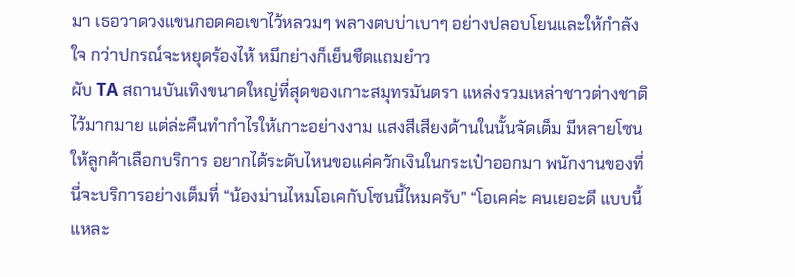มา เธอวาดวงแขนกอดคอเขาไว้หลวมๆ พลางตบบ่าเบาๆ อย่างปลอบโยนและให้กำลังใจ กว่าปกรณ์จะหยุดร้องไห้ หมึกย่างก็เย็นชืดแถมยำว
ผับ TA สถานบันเทิงขนาดใหญ่ที่สุดของเกาะสมุทรมันตรา แหล่งรวมเหล่าชาวต่างชาติไว้มากมาย แต่ล่ะคืนทำกำไรให้เกาะอย่างงาม แสงสีเสียงด้านในนั้นจัดเต็ม มีหลายโซนให้ลูกค้าเลือกบริการ อยากได้ระดับไหนขอแค่ควักเงินในกระเป๋าออกมา พนักงานของที่นี่จะบริการอย่างเต็มที่ “น้องม่านไหมโอเคกับโซนนี้ไหมครับ” “โอเคค่ะ คนเยอะดี แบบนี้แหละ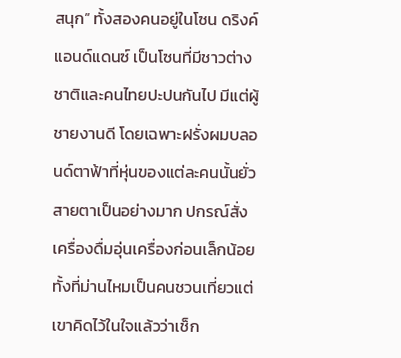สนุก” ทั้งสองคนอยู่ในโซน ดริงค์แอนด์แดนซ์ เป็นโซนที่มีชาวต่างชาติและคนไทยปะปนกันไป มีแต่ผู้ชายงานดี โดยเฉพาะฝรั่งผมบลอนด์ตาฟ้าที่หุ่นของแต่ละคนนั้นยั่วสายตาเป็นอย่างมาก ปกรณ์สั่งเครื่องดื่มอุ่นเครื่องก่อนเล็กน้อย ทั้งที่ม่านไหมเป็นคนชวนเที่ยวแต่เขาคิดไว้ในใจแล้วว่าเช็ก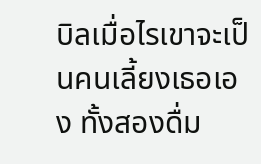บิลเมื่อไรเขาจะเป็นคนเลี้ยงเธอเอง ทั้งสองดื่ม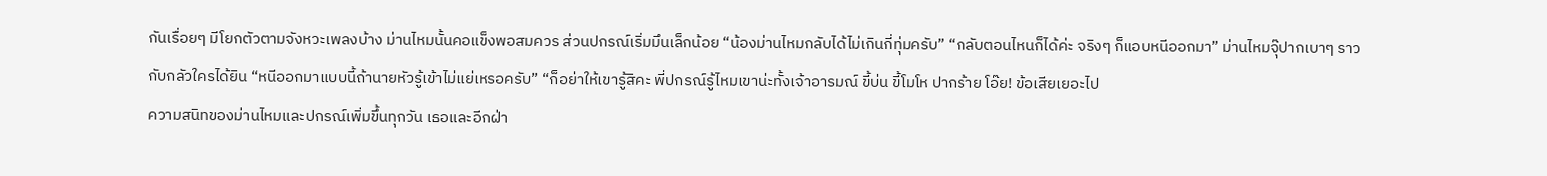กันเรื่อยๆ มีโยกตัวตามจังหวะเพลงบ้าง ม่านไหมนั้นคอแข็งพอสมควร ส่วนปกรณ์เริ่มมึนเล็กน้อย “น้องม่านไหมกลับได้ไม่เกินกี่ทุ่มครับ” “กลับตอนไหนก็ได้ค่ะ จริงๆ ก็แอบหนีออกมา” ม่านไหมจุ๊ปากเบาๆ ราวกับกลัวใครได้ยิน “หนีออกมาแบบนี้ถ้านายหัวรู้เข้าไม่แย่เหรอครับ” “ก็อย่าให้เขารู้สิคะ พี่ปกรณ์รู้ไหมเขาน่ะทั้งเจ้าอารมณ์ ขี้บ่น ขี้โมโห ปากร้าย โอ๊ย! ข้อเสียเยอะไป
ความสนิทของม่านไหมและปกรณ์เพิ่มขึ้นทุกวัน เธอและอีกฝ่า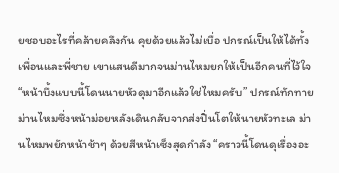ยชอบอะไรที่คล้ายคลึงกัน คุยด้วยแล้วไม่เบื่อ ปกรณ์เป็นให้ได้ทั้งเพื่อนและพี่ชาย เขาแสนดีมากจนม่านไหมยกให้เป็นอีกคนที่ไว้ใจ “หน้าบึ้งแบบนี้โดนนายหัวดุมาอีกแล้วใช่ไหมครับ” ปกรณ์ทักทายม่านไหมซึ่งหน้าม่อยหลังเดินกลับจากส่งปิ่นโตให้นายหัวทะเล ม่านไหมพยักหน้าช้าๆ ด้วยสีหน้าเซ็งสุดกำลัง “คราวนี้โดนดุเรื่องอะ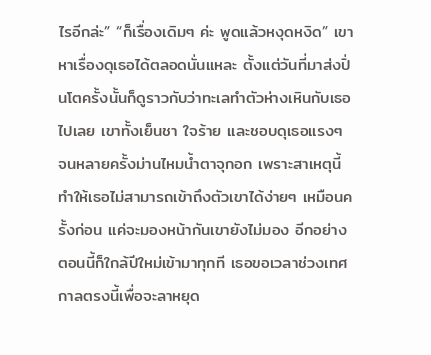ไรอีกล่ะ” “ก็เรื่องเดิมๆ ค่ะ พูดแล้วหงุดหงิด” เขาหาเรื่องดุเธอได้ตลอดนั่นแหละ ตั้งแต่วันที่มาส่งปิ่นโตครั้งนั้นก็ดูราวกับว่าทะเลทำตัวห่างเหินกับเธอไปเลย เขาทั้งเย็นชา ใจร้าย และชอบดุเธอแรงๆ จนหลายครั้งม่านไหมน้ำตาจุกอก เพราะสาเหตุนี้ทำให้เธอไม่สามารถเข้าถึงตัวเขาได้ง่ายๆ เหมือนครั้งก่อน แค่จะมองหน้ากันเขายังไม่มอง อีกอย่างตอนนี้ก็ใกล้ปีใหม่เข้ามาทุกที เธอขอเวลาช่วงเทศกาลตรงนี้เพื่อจะลาหยุด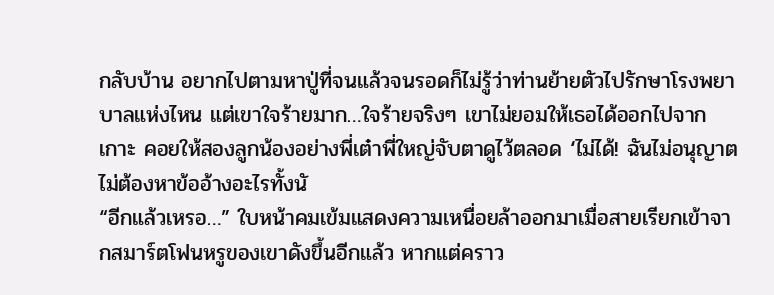กลับบ้าน อยากไปตามหาปู่ที่จนแล้วจนรอดก็ไม่รู้ว่าท่านย้ายตัวไปรักษาโรงพยาบาลแห่งไหน แต่เขาใจร้ายมาก…ใจร้ายจริงๆ เขาไม่ยอมให้เธอได้ออกไปจากเกาะ คอยให้สองลูกน้องอย่างพี่เต๋าพี่ใหญ่จับตาดูไว้ตลอด ‘ไม่ได้! ฉันไม่อนุญาต ไม่ต้องหาข้ออ้างอะไรทั้งนั
“อีกแล้วเหรอ…” ใบหน้าคมเข้มแสดงความเหนื่อยล้าออกมาเมื่อสายเรียกเข้าจากสมาร์ตโฟนหรูของเขาดังขึ้นอีกแล้ว หากแต่คราว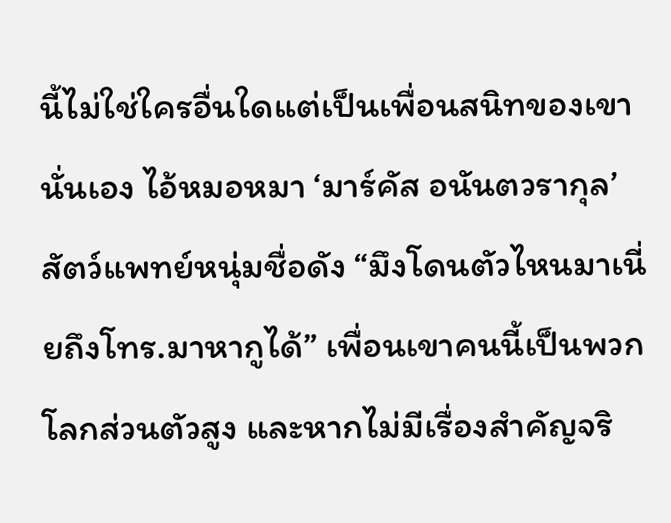นี้ไม่ใช่ใครอื่นใดแต่เป็นเพื่อนสนิทของเขานั่นเอง ไอ้หมอหมา ‘มาร์คัส อนันตวรากุล’ สัตว์แพทย์หนุ่มชื่อดัง “มึงโดนตัวไหนมาเนี่ยถึงโทร.มาหากูได้” เพื่อนเขาคนนี้เป็นพวกโลกส่วนตัวสูง และหากไม่มีเรื่องสำคัญจริ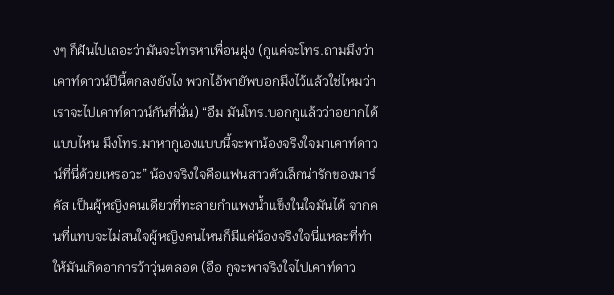งๆ ก็ฝันไปเถอะว่ามันจะโทรหาเพื่อนฝูง (กูแค่จะโทร.ถามมึงว่าเคาท์ดาวน์ปีนี้ตกลงยังไง พวกไอ้พายัพบอกมึงไว้แล้วใช่ไหมว่าเราจะไปเคาท์ดาวน์กันที่นั่น) “อืม มันโทร.บอกกูแล้วว่าอยากได้แบบไหน มึงโทร.มาหากูเองแบบนี้จะพาน้องจริงใจมาเคาท์ดาวน์ที่นี่ด้วยเหรอวะ” น้องจริงใจคือแฟนสาวตัวเล็กน่ารักของมาร์คัส เป็นผู้หญิงคนเดียวที่ทะลายกำแพงน้ำแข็งในใจมันได้ จากคนที่แทบจะไม่สนใจผู้หญิงคนไหนก็มีแค่น้องจริงใจนี่แหละที่ทำให้มันเกิดอาการว้าวุ่นตลอด (อือ กูจะพาจริงใจไปเคาท์ดาว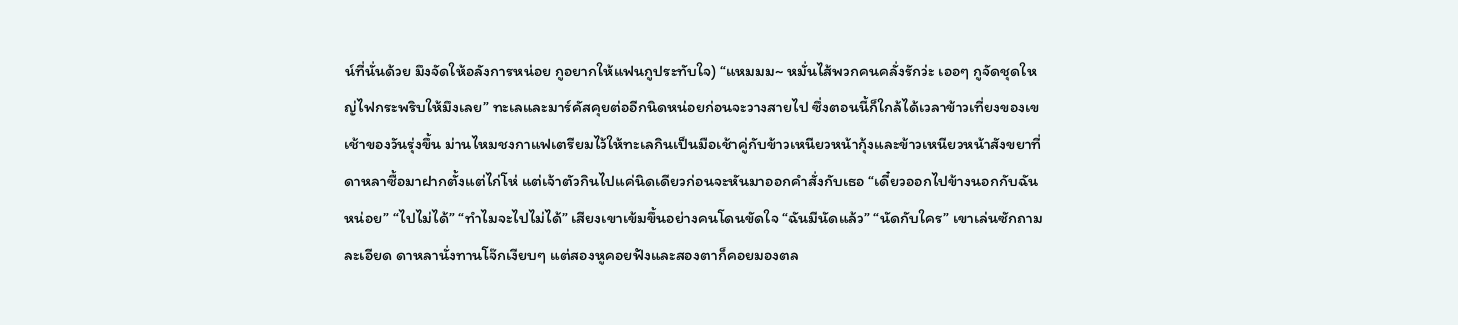น์ที่นั่นด้วย มึงจัดให้อลังการหน่อย กูอยากให้แฟนกูประทับใจ) “แหมมม~ หมั่นไส้พวกคนคลั่งรักว่ะ เออๆ กูจัดชุดใหญ่ไฟกระพริบให้มึงเลย” ทะเลและมาร์คัสคุยต่ออีกนิดหน่อยก่อนจะวางสายไป ซึ่งตอนนี้ก็ใกล้ได้เวลาข้าวเที่ยงของเข
เช้าของวันรุ่งขึ้น ม่านไหมชงกาแฟเตรียมไว้ให้ทะเลกินเป็นมือเช้าคู่กับข้าวเหนียวหน้ากุ้งและข้าวเหนียวหน้าสังขยาที่ดาหลาซื้อมาฝากตั้งแต่ไก่โห่ แต่เจ้าตัวกินไปแค่นิดเดียวก่อนจะหันมาออกคำสั่งกับเธอ “เดี๋ยวออกไปข้างนอกกับฉันหน่อย” “ไปไม่ได้” “ทำไมจะไปไม่ได้” เสียงเขาเข้มขึ้นอย่างคนโดนขัดใจ “ฉันมีนัดแล้ว” “นัดกับใคร” เขาเล่นซักถามละเอียด ดาหลานั่งทานโจ๊กเงียบๆ แต่สองหูคอยฟังและสองตาก็คอยมองตล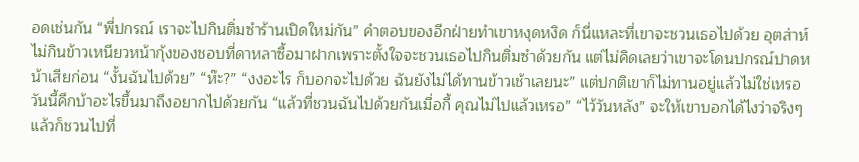อดเช่นกัน “พี่ปกรณ์ เราจะไปกินติ่มซำร้านเปิดใหม่กัน” คำตอบของอีกฝ่ายทำเขาหงุดหงิด ก็นี่แหละที่เขาจะชวนเธอไปด้วย อุตส่าห์ไม่กินข้าวเหนียวหน้ากุ้งของชอบที่ดาหลาซื้อมาฝากเพราะตั้งใจจะชวนเธอไปกินติ่มซำด้วยกัน แต่ไม่คิดเลยว่าเขาจะโดนปกรณ์ปาดหน้าเสียก่อน “งั้นฉันไปด้วย” “ห๊ะ?” “งงอะไร ก็บอกจะไปด้วย ฉันยังไม่ได้ทานข้าวเช้าเลยนะ” แต่ปกติเขาก็ไม่ทานอยู่แล้วไม่ใช่เหรอ วันนี้คึกบ้าอะไรขึ้นมาถึงอยากไปด้วยกัน “แล้วที่ชวนฉันไปด้วยกันเมื่อกี้ คุณไม่ไปแล้วเหรอ” “ไว้วันหลัง” จะให้เขาบอกได้ไงว่าจริงๆ แล้วก็ชวนไปที่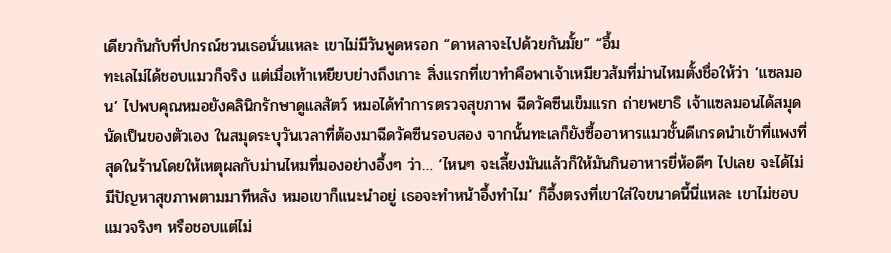เดียวกันกับที่ปกรณ์ชวนเธอนั่นแหละ เขาไม่มีวันพูดหรอก “ดาหลาจะไปด้วยกันมั้ย” “อื้ม
ทะเลไม่ได้ชอบแมวก็จริง แต่เมื่อเท้าเหยียบย่างถึงเกาะ สิ่งแรกที่เขาทำคือพาเจ้าเหมียวส้มที่ม่านไหมตั้งชื่อให้ว่า ‘แซลมอน’ ไปพบคุณหมอยังคลินิกรักษาดูแลสัตว์ หมอได้ทำการตรวจสุขภาพ ฉีดวัคซีนเข็มแรก ถ่ายพยาธิ เจ้าแซลมอนได้สมุดนัดเป็นของตัวเอง ในสมุดระบุวันเวลาที่ต้องมาฉีดวัคซีนรอบสอง จากนั้นทะเลก็ยังซื้ออาหารแมวชั้นดีเกรดนำเข้าที่แพงที่สุดในร้านโดยให้เหตุผลกับม่านไหมที่มองอย่างอึ้งๆ ว่า… ‘ไหนๆ จะเลี้ยงมันแล้วก็ให้มันกินอาหารยี่ห้อดีๆ ไปเลย จะได้ไม่มีปัญหาสุขภาพตามมาทีหลัง หมอเขาก็แนะนำอยู่ เธอจะทำหน้าอึ้งทำไม’ ก็อึ้งตรงที่เขาใส่ใจขนาดนี้นี่แหละ เขาไม่ชอบแมวจริงๆ หรือชอบแต่ไม่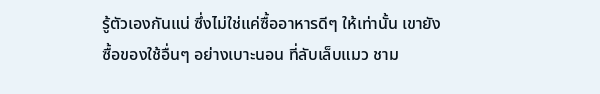รู้ตัวเองกันแน่ ซึ่งไม่ใช่แค่ซื้ออาหารดีๆ ให้เท่านั้น เขายังซื้อของใช้อื่นๆ อย่างเบาะนอน ที่ลับเล็บแมว ชาม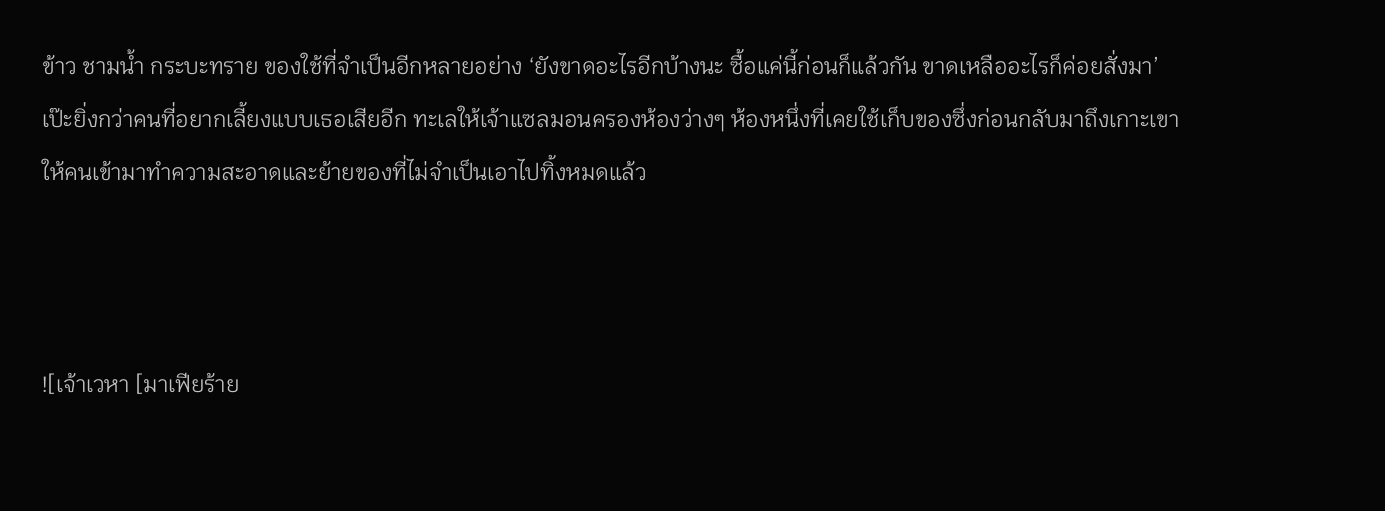ข้าว ชามน้ำ กระบะทราย ของใช้ที่จำเป็นอีกหลายอย่าง ‘ยังขาดอะไรอีกบ้างนะ ซื้อแค่นี้ก่อนก็แล้วกัน ขาดเหลืออะไรก็ค่อยสั่งมา’ เป๊ะยิ่งกว่าคนที่อยากเลี้ยงแบบเธอเสียอีก ทะเลให้เจ้าแซลมอนครองห้องว่างๆ ห้องหนึ่งที่เคยใช้เก็บของซึ่งก่อนกลับมาถึงเกาะเขาให้คนเข้ามาทำความสะอาดและย้ายของที่ไม่จำเป็นเอาไปทิ้งหมดแล้ว



![เจ้าเวหา [มาเฟียร้าย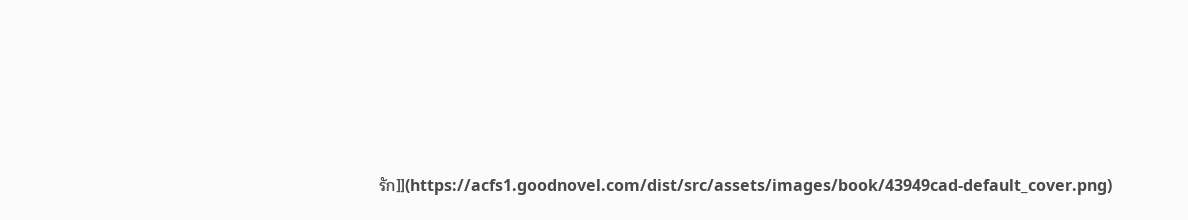รัก]](https://acfs1.goodnovel.com/dist/src/assets/images/book/43949cad-default_cover.png)